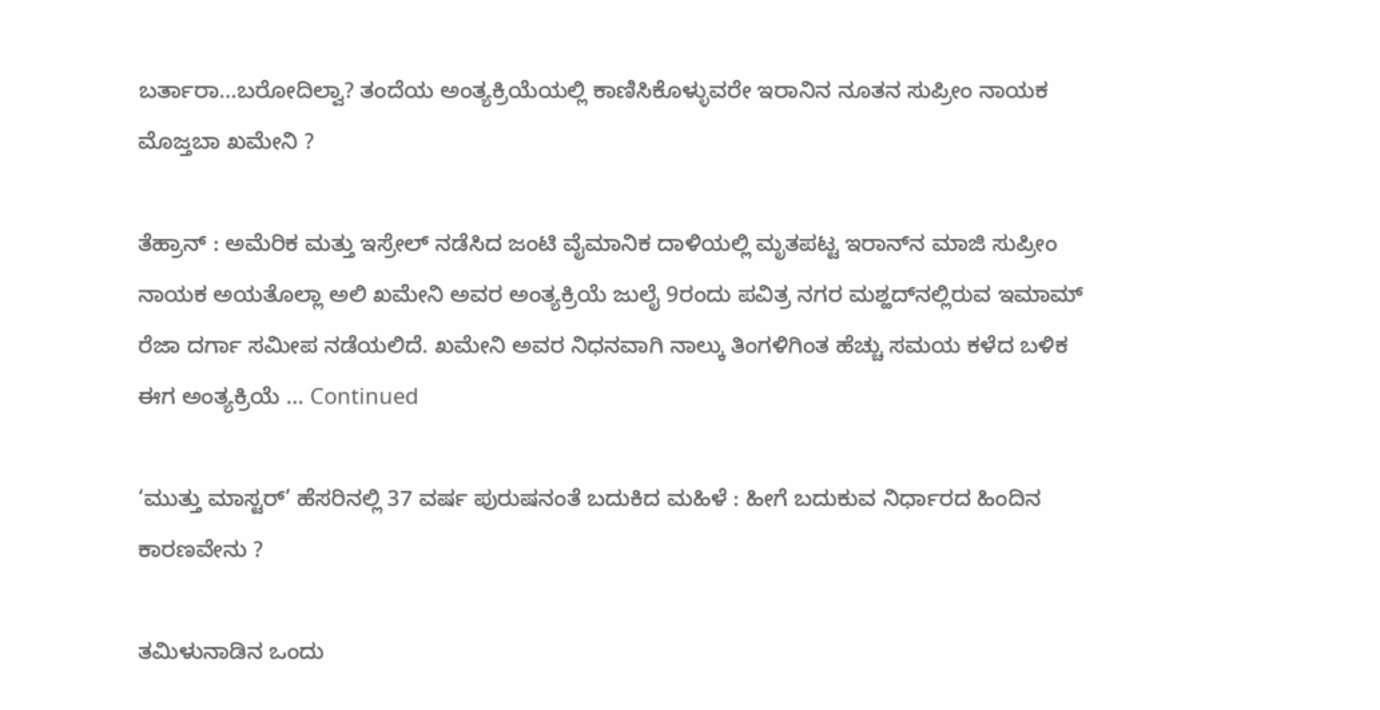ಬರ್ತಾರಾ…ಬರೋದಿಲ್ವಾ? ತಂದೆಯ ಅಂತ್ಯಕ್ರಿಯೆಯಲ್ಲಿ ಕಾಣಿಸಿಕೊಳ್ಳುವರೇ ಇರಾನಿನ ನೂತನ ಸುಪ್ರೀಂ ನಾಯಕ ಮೊಜ್ತಬಾ ಖಮೇನಿ ?

ತೆಹ್ರಾನ್ : ಅಮೆರಿಕ ಮತ್ತು ಇಸ್ರೇಲ್ ನಡೆಸಿದ ಜಂಟಿ ವೈಮಾನಿಕ ದಾಳಿಯಲ್ಲಿ ಮೃತಪಟ್ಟ ಇರಾನ್‌ನ ಮಾಜಿ ಸುಪ್ರೀಂ ನಾಯಕ ಅಯತೊಲ್ಲಾ ಅಲಿ ಖಮೇನಿ ಅವರ ಅಂತ್ಯಕ್ರಿಯೆ ಜುಲೈ 9ರಂದು ಪವಿತ್ರ ನಗರ ಮಶ್ಹದ್‌ನಲ್ಲಿರುವ ಇಮಾಮ್ ರೆಜಾ ದರ್ಗಾ ಸಮೀಪ ನಡೆಯಲಿದೆ. ಖಮೇನಿ ಅವರ ನಿಧನವಾಗಿ ನಾಲ್ಕು ತಿಂಗಳಿಗಿಂತ ಹೆಚ್ಚು ಸಮಯ ಕಳೆದ ಬಳಿಕ ಈಗ ಅಂತ್ಯಕ್ರಿಯೆ … Continued

‘ಮುತ್ತು ಮಾಸ್ಟರ್’ ಹೆಸರಿನಲ್ಲಿ 37 ವರ್ಷ ಪುರುಷನಂತೆ ಬದುಕಿದ ಮಹಿಳೆ : ಹೀಗೆ ಬದುಕುವ ನಿರ್ಧಾರದ ಹಿಂದಿನ ಕಾರಣವೇನು ?

ತಮಿಳುನಾಡಿನ ಒಂದು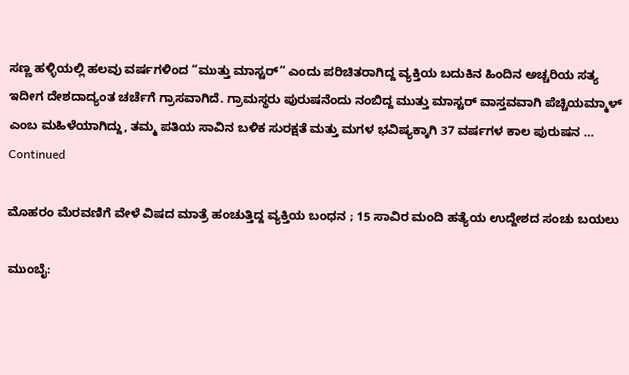ಸಣ್ಣ ಹಳ್ಳಿಯಲ್ಲಿ ಹಲವು ವರ್ಷಗಳಿಂದ “ಮುತ್ತು ಮಾಸ್ಟರ್” ಎಂದು ಪರಿಚಿತರಾಗಿದ್ದ ವ್ಯಕ್ತಿಯ ಬದುಕಿನ ಹಿಂದಿನ ಅಚ್ಚರಿಯ ಸತ್ಯ ಇದೀಗ ದೇಶದಾದ್ಯಂತ ಚರ್ಚೆಗೆ ಗ್ರಾಸವಾಗಿದೆ. ಗ್ರಾಮಸ್ಥರು ಪುರುಷನೆಂದು ನಂಬಿದ್ದ ಮುತ್ತು ಮಾಸ್ಟರ್ ವಾಸ್ತವವಾಗಿ ಪೆಚ್ಚಿಯಮ್ಮಾಳ್ ಎಂಬ ಮಹಿಳೆಯಾಗಿದ್ದು, ತಮ್ಮ ಪತಿಯ ಸಾವಿನ ಬಳಿಕ ಸುರಕ್ಷತೆ ಮತ್ತು ಮಗಳ ಭವಿಷ್ಯಕ್ಕಾಗಿ 37 ವರ್ಷಗಳ ಕಾಲ ಪುರುಷನ … Continued

ಮೊಹರಂ ಮೆರವಣಿಗೆ ವೇಳೆ ವಿಷದ ಮಾತ್ರೆ ಹಂಚುತ್ತಿದ್ದ ವ್ಯಕ್ತಿಯ ಬಂಧನ ; 15 ಸಾವಿರ ಮಂದಿ ಹತ್ಯೆಯ ಉದ್ದೇಶದ ಸಂಚು ಬಯಲು

ಮುಂಬೈ: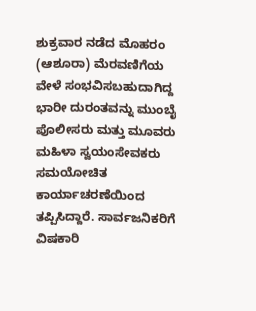ಶುಕ್ರವಾರ ನಡೆದ ಮೊಹರಂ (ಆಶೂರಾ) ಮೆರವಣಿಗೆಯ ವೇಳೆ ಸಂಭವಿಸಬಹುದಾಗಿದ್ದ ಭಾರೀ ದುರಂತವನ್ನು ಮುಂಬೈ ಪೊಲೀಸರು ಮತ್ತು ಮೂವರು ಮಹಿಳಾ ಸ್ವಯಂಸೇವಕರು ಸಮಯೋಚಿತ ಕಾರ್ಯಾಚರಣೆಯಿಂದ ತಪ್ಪಿಸಿದ್ದಾರೆ. ಸಾರ್ವಜನಿಕರಿಗೆ ವಿಷಕಾರಿ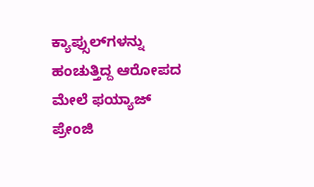ಕ್ಯಾಪ್ಸುಲ್‌ಗಳನ್ನು ಹಂಚುತ್ತಿದ್ದ ಆರೋಪದ ಮೇಲೆ ಫಯ್ಯಾಜ್ ಪ್ರೇಂಜಿ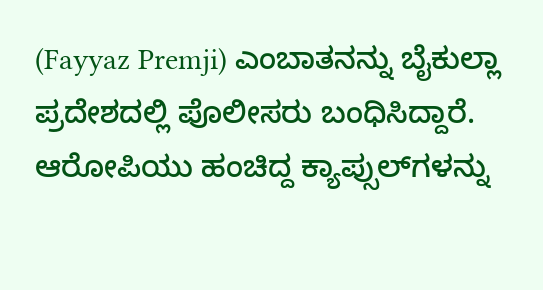(Fayyaz Premji) ಎಂಬಾತನನ್ನು ಬೈಕುಲ್ಲಾ ಪ್ರದೇಶದಲ್ಲಿ ಪೊಲೀಸರು ಬಂಧಿಸಿದ್ದಾರೆ. ಆರೋಪಿಯು ಹಂಚಿದ್ದ ಕ್ಯಾಪ್ಸುಲ್‌ಗಳನ್ನು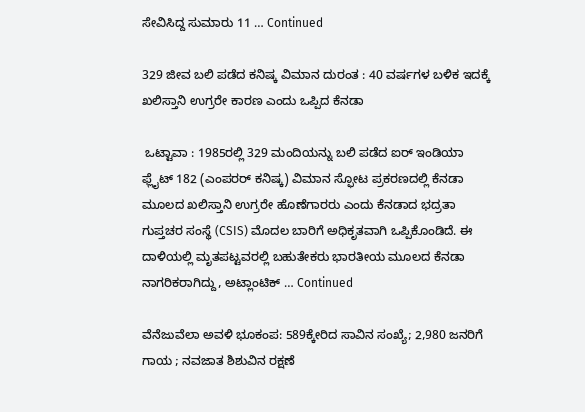ಸೇವಿಸಿದ್ದ ಸುಮಾರು 11 … Continued

329 ಜೀವ ಬಲಿ ಪಡೆದ ಕನಿಷ್ಕ ವಿಮಾನ ದುರಂತ : 40 ವರ್ಷಗಳ ಬಳಿಕ ಇದಕ್ಕೆ ಖಲಿಸ್ತಾನಿ ಉಗ್ರರೇ ಕಾರಣ ಎಂದು ಒಪ್ಪಿದ ಕೆನಡಾ

 ಒಟ್ಟಾವಾ : 1985ರಲ್ಲಿ 329 ಮಂದಿಯನ್ನು ಬಲಿ ಪಡೆದ ಐರ್ ಇಂಡಿಯಾ ಫ್ಲೈಟ್ 182 (ಎಂಪರರ್ ಕನಿಷ್ಕ) ವಿಮಾನ ಸ್ಫೋಟ ಪ್ರಕರಣದಲ್ಲಿ ಕೆನಡಾ ಮೂಲದ ಖಲಿಸ್ತಾನಿ ಉಗ್ರರೇ ಹೊಣೆಗಾರರು ಎಂದು ಕೆನಡಾದ ಭದ್ರತಾ ಗುಪ್ತಚರ ಸಂಸ್ಥೆ (CSIS) ಮೊದಲ ಬಾರಿಗೆ ಅಧಿಕೃತವಾಗಿ ಒಪ್ಪಿಕೊಂಡಿದೆ. ಈ ದಾಳಿಯಲ್ಲಿ ಮೃತಪಟ್ಟವರಲ್ಲಿ ಬಹುತೇಕರು ಭಾರತೀಯ ಮೂಲದ ಕೆನಡಾ ನಾಗರಿಕರಾಗಿದ್ದು, ಅಟ್ಲಾಂಟಿಕ್ … Continued

ವೆನೆಜುವೆಲಾ ಅವಳಿ ಭೂಕಂಪ: 589ಕ್ಕೇರಿದ ಸಾವಿನ ಸಂಖ್ಯೆ; 2,980 ಜನರಿಗೆ ಗಾಯ ; ನವಜಾತ ಶಿಶುವಿನ ರಕ್ಷಣೆ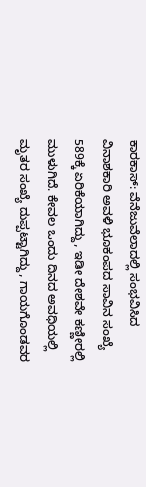ಕಾರಕಾಸ್: ವೆನೆಜುವೆಲಾದಲ್ಲಿ ಸಂಭವಿಸಿದ ವಿನಾಶಕಾರಿ ಅವಳಿ ಭೂಕಂಪದ ಸಾವಿನ ಸಂಖ್ಯೆ 589ಕ್ಕೆ ಏರಿಕೆಯಾಗಿದ್ದು, ಇಡೀ ದೇಶವೇ ಕಣ್ಣೀರಲ್ಲಿ ಮುಳುಗಿದೆ. ಕೇವಲ ಒಂದು ದಿನದ ಅವಧಿಯಲ್ಲಿ ಮೃತರ ಸಂಖ್ಯೆ ದುಪ್ಪಟ್ಟಾಗಿದ್ದು, ಗಾಯಗೊಂಡವರ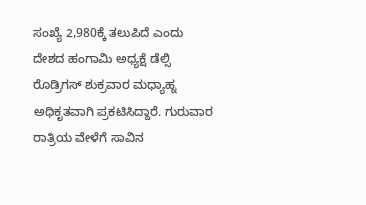ಸಂಖ್ಯೆ 2,980ಕ್ಕೆ ತಲುಪಿದೆ ಎಂದು ದೇಶದ ಹಂಗಾಮಿ ಅಧ್ಯಕ್ಷೆ ಡೆಲ್ಸಿ ರೊಡ್ರಿಗಸ್ ಶುಕ್ರವಾರ ಮಧ್ಯಾಹ್ನ ಅಧಿಕೃತವಾಗಿ ಪ್ರಕಟಿಸಿದ್ದಾರೆ. ಗುರುವಾರ ರಾತ್ರಿಯ ವೇಳೆಗೆ ಸಾವಿನ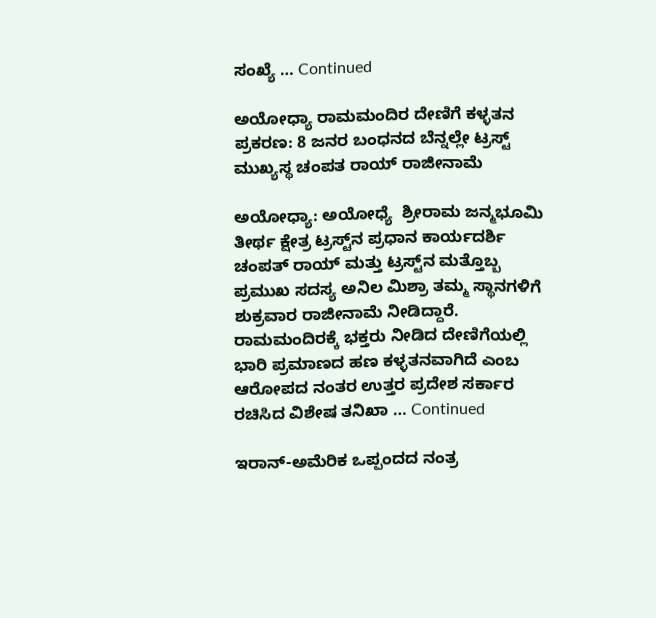ಸಂಖ್ಯೆ … Continued

ಅಯೋಧ್ಯಾ ರಾಮಮಂದಿರ ದೇಣಿಗೆ ಕಳ್ಳತನ ಪ್ರಕರಣ: 8 ಜನರ ಬಂಧನದ ಬೆನ್ನಲ್ಲೇ ಟ್ರಸ್ಟ್ ಮುಖ್ಯಸ್ಥ ಚಂಪತ ರಾಯ್ ರಾಜೀನಾಮೆ

ಅಯೋಧ್ಯಾ: ಅಯೋಧ್ಯೆ  ಶ್ರೀರಾಮ ಜನ್ಮಭೂಮಿ ತೀರ್ಥ ಕ್ಷೇತ್ರ ಟ್ರಸ್ಟ್‌ನ ಪ್ರಧಾನ ಕಾರ್ಯದರ್ಶಿ ಚಂಪತ್ ರಾಯ್ ಮತ್ತು ಟ್ರಸ್ಟ್‌ನ ಮತ್ತೊಬ್ಬ ಪ್ರಮುಖ ಸದಸ್ಯ ಅನಿಲ ಮಿಶ್ರಾ ತಮ್ಮ ಸ್ಥಾನಗಳಿಗೆ ಶುಕ್ರವಾರ ರಾಜೀನಾಮೆ ನೀಡಿದ್ದಾರೆ. ರಾಮಮಂದಿರಕ್ಕೆ ಭಕ್ತರು ನೀಡಿದ ದೇಣಿಗೆಯಲ್ಲಿ ಭಾರಿ ಪ್ರಮಾಣದ ಹಣ ಕಳ್ಳತನವಾಗಿದೆ ಎಂಬ ಆರೋಪದ ನಂತರ ಉತ್ತರ ಪ್ರದೇಶ ಸರ್ಕಾರ ರಚಿಸಿದ ವಿಶೇಷ ತನಿಖಾ … Continued

ಇರಾನ್-ಅಮೆರಿಕ ಒಪ್ಪಂದದ ನಂತ್ರ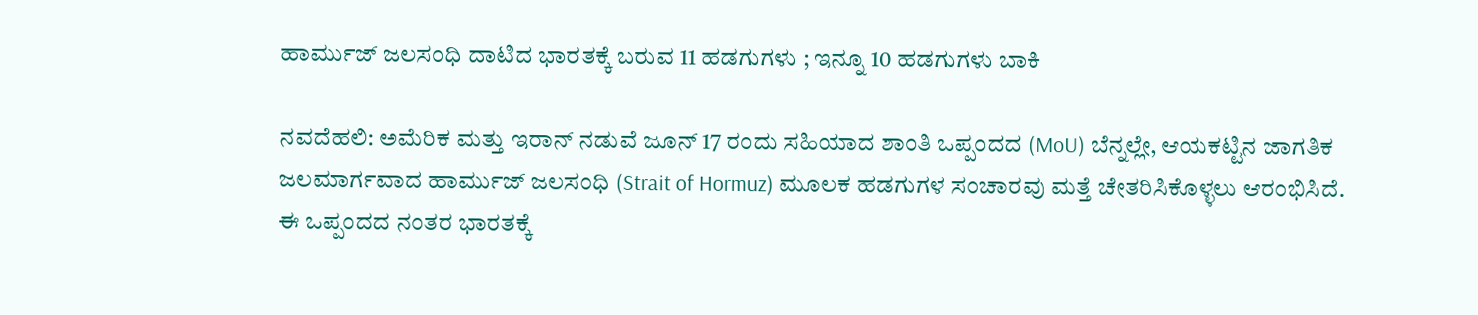ಹಾರ್ಮುಜ್ ಜಲಸಂಧಿ ದಾಟಿದ ಭಾರತಕ್ಕೆ ಬರುವ 11 ಹಡಗುಗಳು ; ಇನ್ನೂ 10 ಹಡಗುಗಳು ಬಾಕಿ

ನವದೆಹಲಿ: ಅಮೆರಿಕ ಮತ್ತು ಇರಾನ್ ನಡುವೆ ಜೂನ್ 17 ರಂದು ಸಹಿಯಾದ ಶಾಂತಿ ಒಪ್ಪಂದದ (MoU) ಬೆನ್ನಲ್ಲೇ, ಆಯಕಟ್ಟಿನ ಜಾಗತಿಕ ಜಲಮಾರ್ಗವಾದ ಹಾರ್ಮುಜ್ ಜಲಸಂಧಿ (Strait of Hormuz) ಮೂಲಕ ಹಡಗುಗಳ ಸಂಚಾರವು ಮತ್ತೆ ಚೇತರಿಸಿಕೊಳ್ಳಲು ಆರಂಭಿಸಿದೆ. ಈ ಒಪ್ಪಂದದ ನಂತರ ಭಾರತಕ್ಕೆ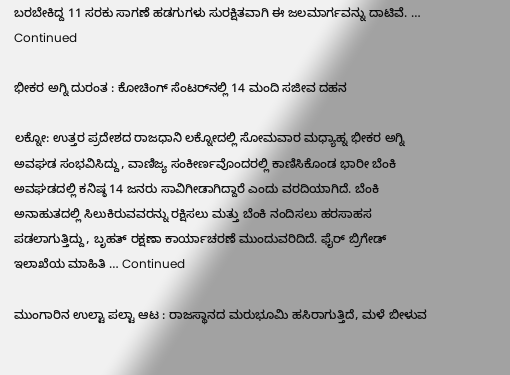ಬರಬೇಕಿದ್ದ 11 ಸರಕು ಸಾಗಣೆ ಹಡಗುಗಳು ಸುರಕ್ಷಿತವಾಗಿ ಈ ಜಲಮಾರ್ಗವನ್ನು ದಾಟಿವೆ. … Continued

ಭೀಕರ ಅಗ್ನಿ ದುರಂತ : ಕೋಚಿಂಗ್ ಸೆಂಟರ್‌ನಲ್ಲಿ 14 ಮಂದಿ ಸಜೀವ ದಹನ

ಲಕ್ನೋ: ಉತ್ತರ ಪ್ರದೇಶದ ರಾಜಧಾನಿ ಲಕ್ನೋದಲ್ಲಿ ಸೋಮವಾರ ಮಧ್ಯಾಹ್ನ ಭೀಕರ ಅಗ್ನಿ ಅವಘಡ ಸಂಭವಿಸಿದ್ದು, ವಾಣಿಜ್ಯ ಸಂಕೀರ್ಣವೊಂದರಲ್ಲಿ ಕಾಣಿಸಿಕೊಂಡ ಭಾರೀ ಬೆಂಕಿ ಅವಘಡದಲ್ಲಿ ಕನಿಷ್ಠ 14 ಜನರು ಸಾವಿಗೀಡಾಗಿದ್ದಾರೆ ಎಂದು ವರದಿಯಾಗಿದೆ. ಬೆಂಕಿ ಅನಾಹುತದಲ್ಲಿ ಸಿಲುಕಿರುವವರನ್ನು ರಕ್ಷಿಸಲು ಮತ್ತು ಬೆಂಕಿ ನಂದಿಸಲು ಹರಸಾಹಸ ಪಡಲಾಗುತ್ತಿದ್ದು, ಬೃಹತ್ ರಕ್ಷಣಾ ಕಾರ್ಯಾಚರಣೆ ಮುಂದುವರಿದಿದೆ. ಫೈರ್ ಬ್ರಿಗೇಡ್ ಇಲಾಖೆಯ ಮಾಹಿತಿ … Continued

ಮುಂಗಾರಿನ ಉಲ್ಟಾ ಪಲ್ಟಾ ಆಟ : ರಾಜಸ್ಥಾನದ ಮರುಭೂಮಿ ಹಸಿರಾಗುತ್ತಿದೆ, ಮಳೆ ಬೀಳುವ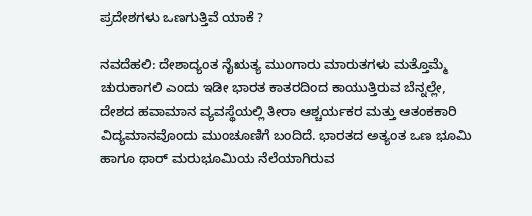ಪ್ರದೇಶಗಳು ಒಣಗುತ್ತಿವೆ ಯಾಕೆ ?

ನವದೆಹಲಿ: ದೇಶಾದ್ಯಂತ ನೈಋತ್ಯ ಮುಂಗಾರು ಮಾರುತಗಳು ಮತ್ತೊಮ್ಮೆ ಚುರುಕಾಗಲಿ ಎಂದು ಇಡೀ ಭಾರತ ಕಾತರದಿಂದ ಕಾಯುತ್ತಿರುವ ಬೆನ್ನಲ್ಲೇ, ದೇಶದ ಹವಾಮಾನ ವ್ಯವಸ್ಥೆಯಲ್ಲಿ ತೀರಾ ಆಶ್ಚರ್ಯಕರ ಮತ್ತು ಆತಂಕಕಾರಿ ವಿದ್ಯಮಾನವೊಂದು ಮುಂಚೂಣಿಗೆ ಬಂದಿದೆ. ಭಾರತದ ಅತ್ಯಂತ ಒಣ ಭೂಮಿ ಹಾಗೂ ಥಾರ್ ಮರುಭೂಮಿಯ ನೆಲೆಯಾಗಿರುವ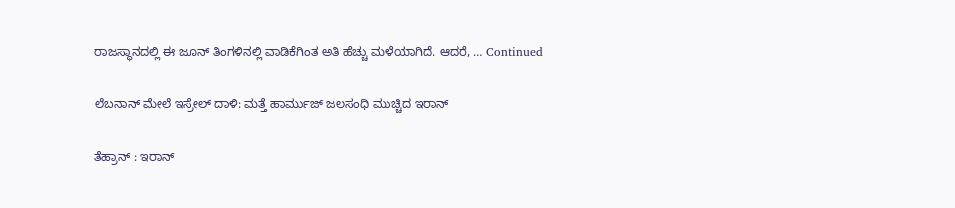ರಾಜಸ್ಥಾನದಲ್ಲಿ ಈ ಜೂನ್ ತಿಂಗಳಿನಲ್ಲಿ ವಾಡಿಕೆಗಿಂತ ಅತಿ ಹೆಚ್ಚು ಮಳೆಯಾಗಿದೆ. ಆದರೆ, … Continued

ಲೆಬನಾನ್ ಮೇಲೆ ಇಸ್ರೇಲ್ ದಾಳಿ: ಮತ್ತೆ ಹಾರ್ಮುಜ್ ಜಲಸಂಧಿ ಮುಚ್ಚಿದ ಇರಾನ್

ತೆಹ್ರಾನ್‌ : ಇರಾನ್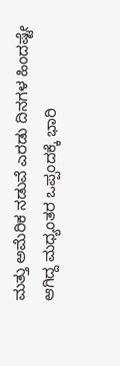ಮತ್ತು ಅಮೆರಿಕ ನಡುವೆ ಎರಡು ದಿನಗಳ ಹಿಂದಷ್ಟೇ ಆಗಿದ್ದ ಮಧ್ಯಂತರ ಒಪ್ಪಂದಕ್ಕೆ ಭಾರಿ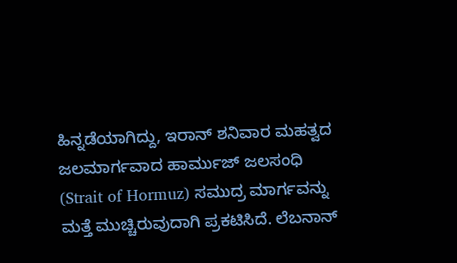ಹಿನ್ನಡೆಯಾಗಿದ್ದು, ಇರಾನ್ ಶನಿವಾರ ಮಹತ್ವದ ಜಲಮಾರ್ಗವಾದ ಹಾರ್ಮುಜ್ ಜಲಸಂಧಿ (Strait of Hormuz) ಸಮುದ್ರ ಮಾರ್ಗವನ್ನು ಮತ್ತೆ ಮುಚ್ಚಿರುವುದಾಗಿ ಪ್ರಕಟಿಸಿದೆ. ಲೆಬನಾನ್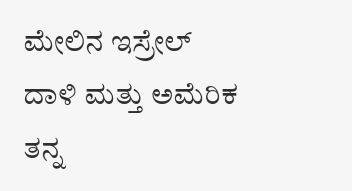ಮೇಲಿನ ಇಸ್ರೇಲ್ ದಾಳಿ ಮತ್ತು ಅಮೆರಿಕ ತನ್ನ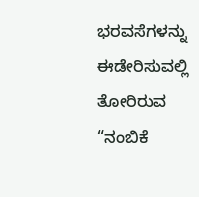ಭರವಸೆಗಳನ್ನು ಈಡೇರಿಸುವಲ್ಲಿ ತೋರಿರುವ “ನಂಬಿಕೆ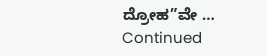ದ್ರೋಹ”ವೇ … Continued